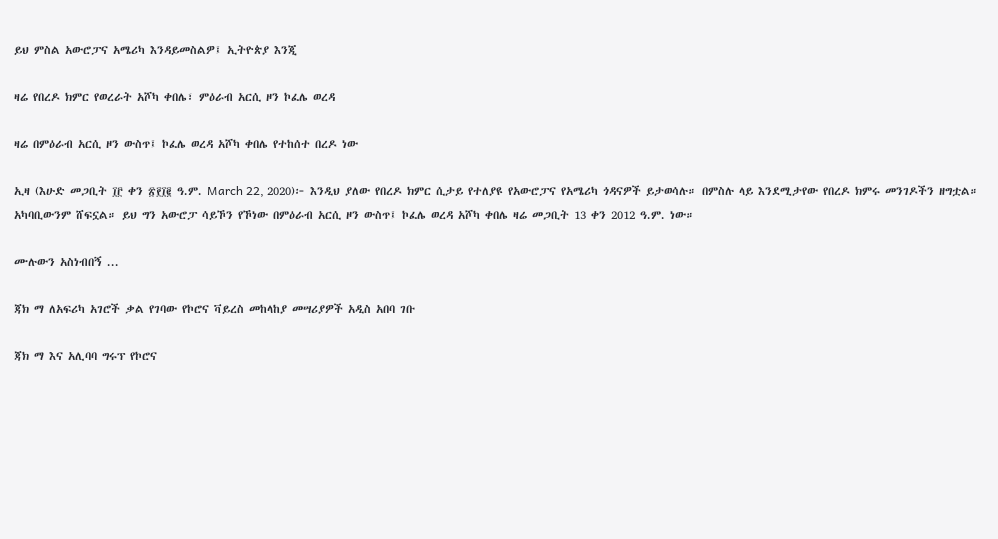ይህ ምስል አውሮፓና አሜሪካ እንዳይመስልዎ፤ ኢትዮጵያ እንጂ

ዛሬ የበረዶ ክምር የወረራት አሾካ ቀበሌ፣ ምዕራብ አርሲ ዞን ኮፈሌ ወረዳ

ዛሬ በምዕራብ አርሲ ዞን ውስጥ፤ ኮፈሌ ወረዳ አሾካ ቀበሌ የተከሰተ በረዶ ነው

ኢዛ (እሁድ መጋቢት ፲፫ ቀን ፳፻፲፪ ዓ.ም. March 22, 2020)፦ እንዲህ ያለው የበረዶ ክምር ሲታይ የተለያዩ የአውሮፓና የአሜሪካ ጎዳናዎች ይታወሳሉ። በምስሉ ላይ እንደሚታየው የበረዶ ክምሩ መንገዶችን ዘግቷል። አካባቢውንም ሸፍኗል። ይህ ግን አውሮፓ ሳይኾን የኾነው በምዕራብ አርሲ ዞን ውስጥ፤ ኮፈሌ ወረዳ አሾካ ቀበሌ ዛሬ መጋቢት 13 ቀን 2012 ዓ.ም. ነው።

ሙሉውን አስነብበኝ ...

ጃክ ማ ለአፍሪካ አገሮች ቃል የገባው የኮሮና ቫይረስ መከላከያ መሣሪያዎች አዲስ አበባ ገቡ

ጃክ ማ እና አሊባባ ግሩፕ የኮሮና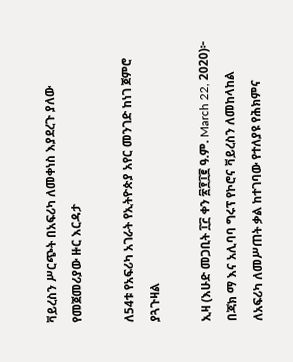ቫይረስን ሥርጭት በአፍሪካ ለመቀነስ እያደረጉ ያለው የመጀመሪያው ዙር እርዳታ

ለ54ቱ የአፍሪካ አገራት የኢትዮጵያ አየር መንገድ ከነገ ጀምሮ ያጓጉዛል

ኢዛ (እሁድ መጋቢት ፲፫ ቀን ፳፻፲፪ ዓ.ም. March 22, 2020)፦ በጃክ ማ እና አሊባባ ግሩፕ የኮሮና ቫይረስን ለመከላከል ለአፍሪካ ለመሥጠት ቃል ከተገባው የተለያዩ የሕክምና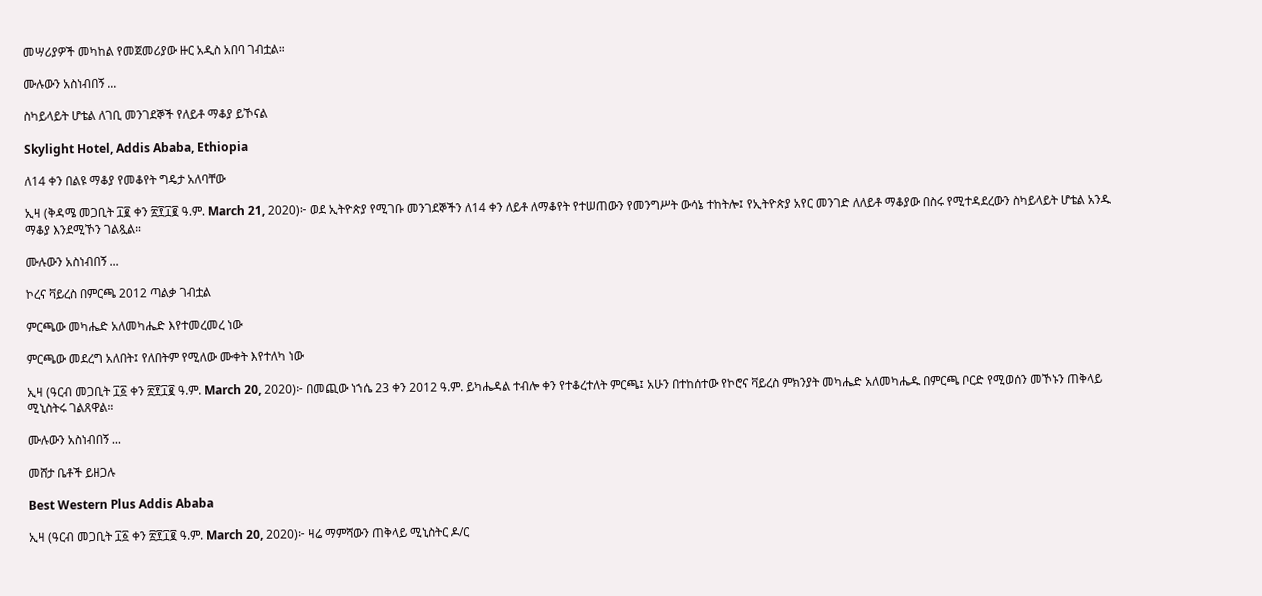መሣሪያዎች መካከል የመጀመሪያው ዙር አዲስ አበባ ገብቷል።

ሙሉውን አስነብበኝ ...

ስካይላይት ሆቴል ለገቢ መንገደኞች የለይቶ ማቆያ ይኾናል

Skylight Hotel, Addis Ababa, Ethiopia

ለ14 ቀን በልዩ ማቆያ የመቆየት ግዴታ አለባቸው

ኢዛ (ቅዳሜ መጋቢት ፲፪ ቀን ፳፻፲፪ ዓ.ም. March 21, 2020)፦ ወደ ኢትዮጵያ የሚገቡ መንገደኞችን ለ14 ቀን ለይቶ ለማቆየት የተሠጠውን የመንግሥት ውሳኔ ተከትሎ፤ የኢትዮጵያ አየር መንገድ ለለይቶ ማቆያው በስሩ የሚተዳደረውን ስካይላይት ሆቴል አንዱ ማቆያ እንደሚኾን ገልጿል።

ሙሉውን አስነብበኝ ...

ኮረና ቫይረስ በምርጫ 2012 ጣልቃ ገብቷል

ምርጫው መካሔድ አለመካሔድ እየተመረመረ ነው

ምርጫው መደረግ አለበት፤ የለበትም የሚለው ሙቀት እየተለካ ነው

ኢዛ (ዓርብ መጋቢት ፲፩ ቀን ፳፻፲፪ ዓ.ም. March 20, 2020)፦ በመጪው ነኀሴ 23 ቀን 2012 ዓ.ም. ይካሔዳል ተብሎ ቀን የተቆረተለት ምርጫ፤ አሁን በተከሰተው የኮሮና ቫይረስ ምክንያት መካሔድ አለመካሔዱ በምርጫ ቦርድ የሚወሰን መኾኑን ጠቅላይ ሚኒስትሩ ገልጸዋል።

ሙሉውን አስነብበኝ ...

መሸታ ቤቶች ይዘጋሉ

Best Western Plus Addis Ababa

ኢዛ (ዓርብ መጋቢት ፲፩ ቀን ፳፻፲፪ ዓ.ም. March 20, 2020)፦ ዛሬ ማምሻውን ጠቅላይ ሚኒስትር ዶ/ር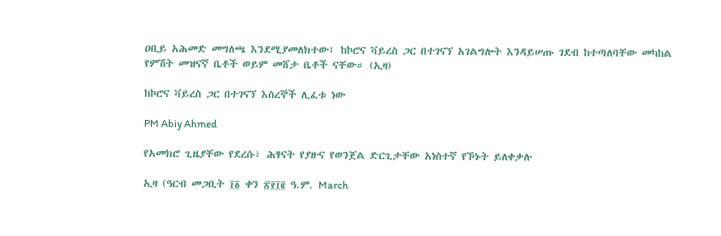ዐቢይ አሕመድ መግለጫ እንደሚያመለክተው፤ ከኮሮና ቫይረስ ጋር በተገናኘ አገልግሎት እንዳይሠጡ ገደብ ከተጣለባቸው መካከል የምሽት መዝናኛ ቤቶች ወይም መሸታ ቤቶች ናቸው። (ኢዛ)

ከኮሮና ቫይረስ ጋር በተገናኘ እስረኞች ሊፈቱ ነው

PM Abiy Ahmed

የአመክሮ ጊዜያቸው የደረሱ፣ ሕፃናት የያዙና የወንጀል ድርጊታቸው አነስተኛ የኾኑት ይለቀቃሉ

ኢዛ (ዓርብ መጋቢት ፲፩ ቀን ፳፻፲፪ ዓ.ም. March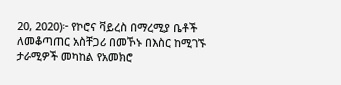20, 2020)፦ የኮሮና ቫይረስ በማረሚያ ቤቶች ለመቆጣጠር አስቸጋሪ በመኾኑ በእስር ከሚገኙ ታራሚዎች መካከል የአመክሮ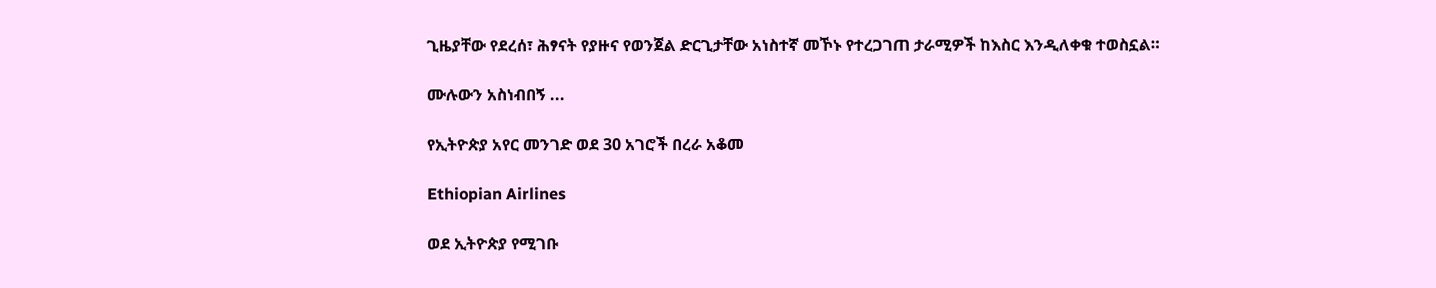ጊዜያቸው የደረሰ፣ ሕፃናት የያዙና የወንጀል ድርጊታቸው አነስተኛ መኾኑ የተረጋገጠ ታራሚዎች ከእስር እንዲለቀቁ ተወስኗል።

ሙሉውን አስነብበኝ ...

የኢትዮጵያ አየር መንገድ ወደ 30 አገሮች በረራ አቆመ

Ethiopian Airlines

ወደ ኢትዮጵያ የሚገቡ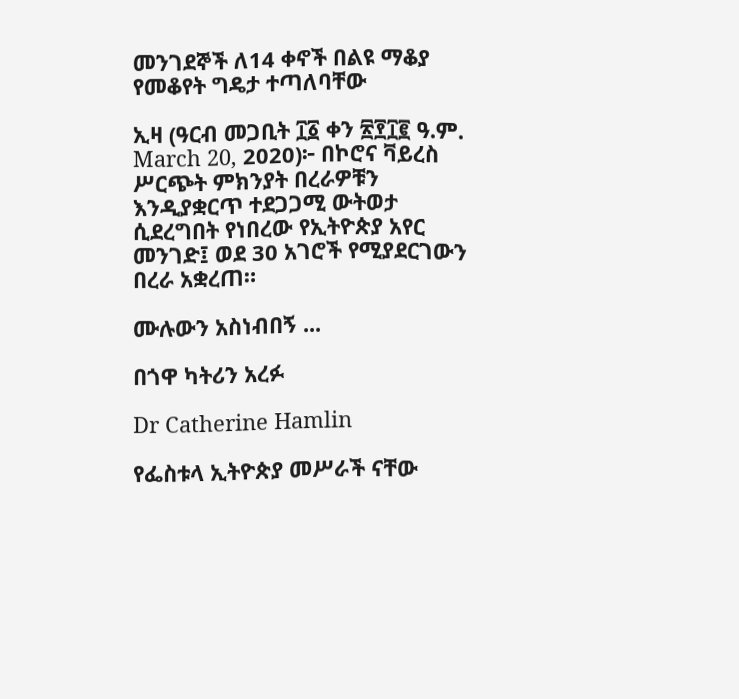መንገደኞች ለ14 ቀኖች በልዩ ማቆያ የመቆየት ግዴታ ተጣለባቸው

ኢዛ (ዓርብ መጋቢት ፲፩ ቀን ፳፻፲፪ ዓ.ም. March 20, 2020)፦ በኮሮና ቫይረስ ሥርጭት ምክንያት በረራዎቹን እንዲያቋርጥ ተደጋጋሚ ውትወታ ሲደረግበት የነበረው የኢትዮጵያ አየር መንገድ፤ ወደ 30 አገሮች የሚያደርገውን በረራ አቋረጠ።

ሙሉውን አስነብበኝ ...

በጎዋ ካትሪን አረፉ

Dr Catherine Hamlin

የፌስቱላ ኢትዮጵያ መሥራች ናቸው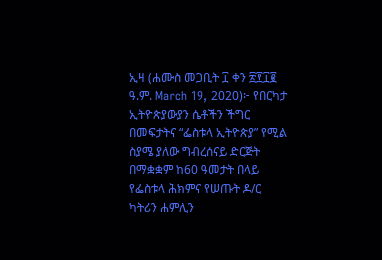ኢዛ (ሐሙስ መጋቢት ፲ ቀን ፳፻፲፪ ዓ.ም. March 19, 2020)፦ የበርካታ ኢትዮጵያውያን ሴቶችን ችግር በመፍታትና “ፌስቱላ ኢትዮጵያ” የሚል ስያሜ ያለው ግብረሰናይ ድርጅት በማቋቋም ከ60 ዓመታት በላይ የፌስቱላ ሕክምና የሠጡት ዶ/ር ካትሪን ሐምሊን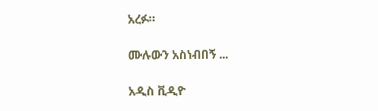አረፉ።

ሙሉውን አስነብበኝ ...

አዲስ ቪዲዮ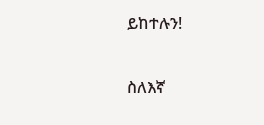ይከተሉን!

ስለእኛ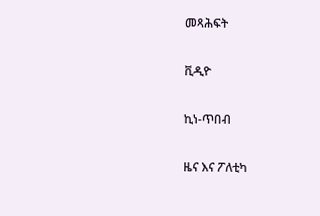መጻሕፍት

ቪዲዮ

ኪነ-ጥበብ

ዜና እና ፖለቲካ